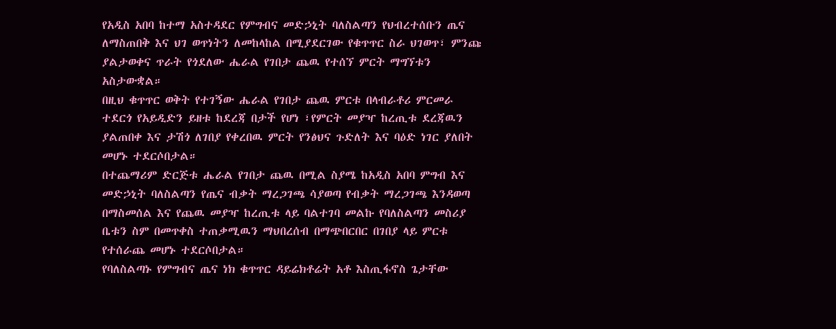የአዲስ አበባ ከተማ አስተዳደር የምግብና መድኃኒት ባለስልጣን የህብረተሰቡን ጤና ለማስጠበቅ እና ህገ ወጥነትን ለመከላከል በሚያደርገው የቁጥጥር ስራ ህገወጥ፣ ምንጩ ያልታወቀና ጥራት የጎደለው ሔራል የገበታ ጨዉ የተሰኘ ምርት ማግኘቱን አስታውቋል።
በዚህ ቁጥጥር ወቅት የተገኝው ሔራል የገበታ ጨዉ ምርቱ በላብራቶሪ ምርመራ ተደርጎ የአይዲድን ይዘቱ ከደረጃ በታች የሆነ ፣የምርት መያዣ ከረጢቱ ደረጃዉን ያልጠበቀ እና ታሽጎ ለገበያ የቀረበዉ ምርት የንፅህና ጉድለት እና ባዕድ ነገር ያለበት መሆኑ ተደርሶበታል።
በተጨማሪም ድርጅቱ ሔራል የገበታ ጨዉ በሚል ስያሜ ከአዲስ አበባ ምግብ እና መድኃኒት ባለስልጣን የጤና ብቃት ማረጋገጫ ሳያወጣ የብቃት ማረጋገጫ እንዳወጣ በማስመሰል እና የጨዉ መያዣ ከረጢቱ ላይ ባልተገባ መልኩ የባለስልጣን መስሪያ ቤቱን ስም በመጥቀስ ተጠቃሚዉን ማህበረሰብ በማጭበርበር በገበያ ላይ ምርቱ የተሰራጨ መሆኑ ተደርሶበታል።
የባለስልጣኑ የምግብና ጤና ነክ ቁጥጥር ዳይሬክቶሬት አቶ እስጢፋኖስ ጌታቸው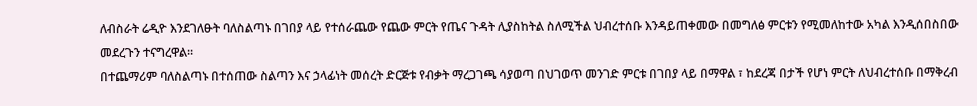ለብስራት ሬዲዮ እንደገለፁት ባለስልጣኑ በገበያ ላይ የተሰራጨው የጨው ምርት የጤና ጉዳት ሊያስከትል ስለሚችል ህብረተሰቡ እንዳይጠቀመው በመግለፅ ምርቱን የሚመለከተው አካል እንዲሰበስበው መደረጉን ተናግረዋል።
በተጨማሪም ባለስልጣኑ በተሰጠው ስልጣን እና ኃላፊነት መሰረት ድርጅቱ የብቃት ማረጋገጫ ሳያወጣ በህገወጥ መንገድ ምርቱ በገበያ ላይ በማዋል ፣ ከደረጃ በታች የሆነ ምርት ለህብረተሰቡ በማቅረብ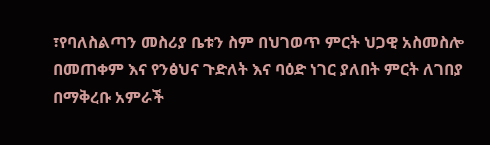፣የባለስልጣን መስሪያ ቤቱን ስም በህገወጥ ምርት ህጋዊ አስመስሎ በመጠቀም እና የንፅህና ጉድለት እና ባዕድ ነገር ያለበት ምርት ለገበያ በማቅረቡ አምራች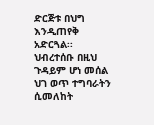ድርጅቱ በህግ እንዲጠየቅ አድርጓል፡፡
ህብረተሰቡ በዚህ ጉዳይም ሆነ መሰል ህገ ወጥ ተግባራትን ሲመለከት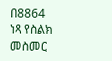በ8864 ነጻ የስልክ መስመር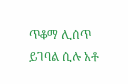ጥቆማ ሊሰጥ ይገባል ሲሉ አቶ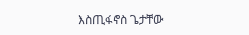እስጢፋኖስ ጌታቸው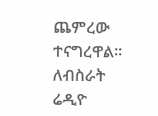ጨምረው ተናግረዋል።
ለብስራት ሬዲዮ